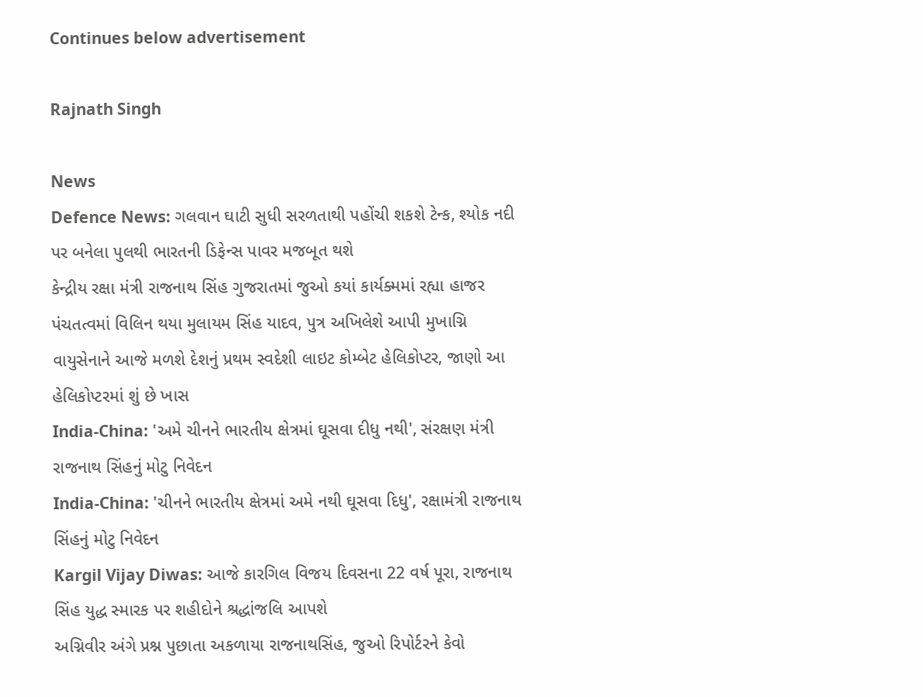Continues below advertisement

Rajnath Singh

News
Defence News: ગલવાન ઘાટી સુધી સરળતાથી પહોંચી શકશે ટેન્ક, શ્યોક નદી પર બનેલા પુલથી ભારતની ડિફેન્સ પાવર મજબૂત થશે
કેન્દ્રીય રક્ષા મંત્રી રાજનાથ સિંહ ગુજરાતમાં જુઓ કયાં કાર્યક્મમાં રહ્યા હાજર
પંચતત્વમાં વિલિન થયા મુલાયમ સિંહ યાદવ, પુત્ર અખિલેશે આપી મુખાગ્નિ
વાયુસેનાને આજે મળશે દેશનું પ્રથમ સ્વદેશી લાઇટ કોમ્બેટ હેલિકોપ્ટર, જાણો આ હેલિકોપ્ટરમાં શું છે ખાસ
India-China: 'અમે ચીનને ભારતીય ક્ષેત્રમાં ઘૂસવા દીધુ નથી', સંરક્ષણ મંત્રી રાજનાથ સિંહનું મોટુ નિવેદન
India-China: 'ચીનને ભારતીય ક્ષેત્રમાં અમે નથી ઘૂસવા દિધુ', રક્ષામંત્રી રાજનાથ સિંહનું મોટુ નિવેદન
Kargil Vijay Diwas: આજે કારગિલ વિજય દિવસના 22 વર્ષ પૂરા, રાજનાથ સિંહ યુદ્ધ સ્મારક પર શહીદોને શ્રદ્ધાંજલિ આપશે
અગ્નિવીર અંગે પ્રશ્ન પુછાતા અકળાયા રાજનાથસિંહ, જુઓ રિપોર્ટરને કેવો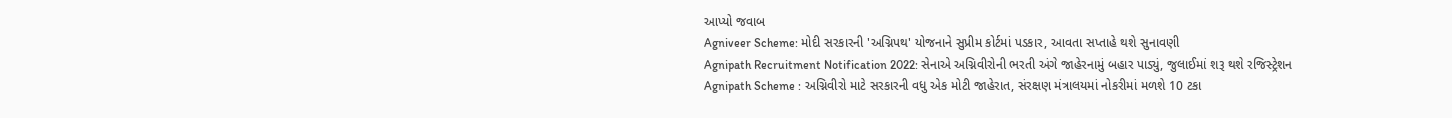આપ્યો જવાબ
Agniveer Scheme: મોદી સરકારની 'અગ્નિપથ' યોજનાને સુપ્રીમ કોર્ટમાં પડકાર, આવતા સપ્તાહે થશે સુનાવણી
Agnipath Recruitment Notification 2022: સેનાએ અગ્નિવીરોની ભરતી અંગે જાહેરનામું બહાર પાડ્યું, જુલાઈમાં શરૂ થશે રજિસ્ટ્રેશન
Agnipath Scheme : અગ્નિવીરો માટે સરકારની વધુ એક મોટી જાહેરાત, સંરક્ષણ મંત્રાલયમાં નોકરીમાં મળશે 10 ટકા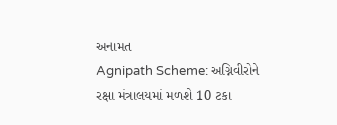અનામત
Agnipath Scheme: અગ્નિવીરોને રક્ષા મંત્રાલયમાં મળશે 10 ટકા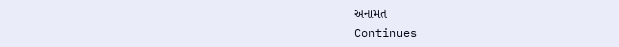અનામત
Continues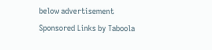below advertisement
Sponsored Links by Taboola